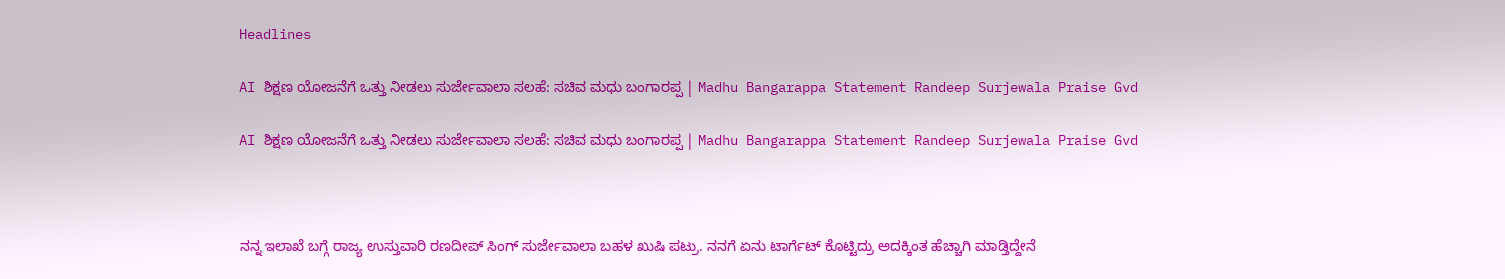Headlines

AI ಶಿಕ್ಷಣ ಯೋಜನೆಗೆ ಒತ್ತು ನೀಡಲು ಸುರ್ಜೇವಾಲಾ ಸಲಹೆ: ಸಚಿವ ಮಧು ಬಂಗಾರಪ್ಪ | Madhu Bangarappa Statement Randeep Surjewala Praise Gvd

AI ಶಿಕ್ಷಣ ಯೋಜನೆಗೆ ಒತ್ತು ನೀಡಲು ಸುರ್ಜೇವಾಲಾ ಸಲಹೆ: ಸಚಿವ ಮಧು ಬಂಗಾರಪ್ಪ | Madhu Bangarappa Statement Randeep Surjewala Praise Gvd



ನನ್ನ ಇಲಾಖೆ ಬಗ್ಗೆ ರಾಜ್ಯ ಉಸ್ತುವಾರಿ ರಣದೀಪ್‌ ಸಿಂಗ್‌ ಸುರ್ಜೇವಾಲಾ ಬಹಳ ಖುಷಿ ಪಟ್ರು. ನನಗೆ ಏನು ಟಾರ್ಗೆಟ್ ಕೊಟ್ಟಿದ್ರು ಅದಕ್ಕಿಂತ ಹೆಚ್ಚಾಗಿ ಮಾಡ್ತಿದ್ದೇನೆ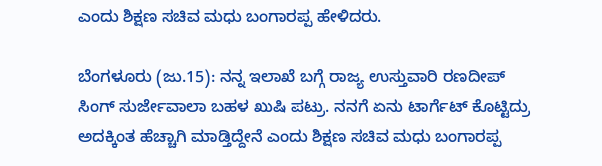ಎಂದು ಶಿಕ್ಷಣ ಸಚಿವ ಮಧು ಬಂಗಾರಪ್ಪ ಹೇಳಿದರು.

ಬೆಂಗಳೂರು (ಜು.15): ನನ್ನ ಇಲಾಖೆ ಬಗ್ಗೆ ರಾಜ್ಯ ಉಸ್ತುವಾರಿ ರಣದೀಪ್‌ ಸಿಂಗ್‌ ಸುರ್ಜೇವಾಲಾ ಬಹಳ ಖುಷಿ ಪಟ್ರು. ನನಗೆ ಏನು ಟಾರ್ಗೆಟ್ ಕೊಟ್ಟಿದ್ರು ಅದಕ್ಕಿಂತ ಹೆಚ್ಚಾಗಿ ಮಾಡ್ತಿದ್ದೇನೆ ಎಂದು ಶಿಕ್ಷಣ ಸಚಿವ ಮಧು ಬಂಗಾರಪ್ಪ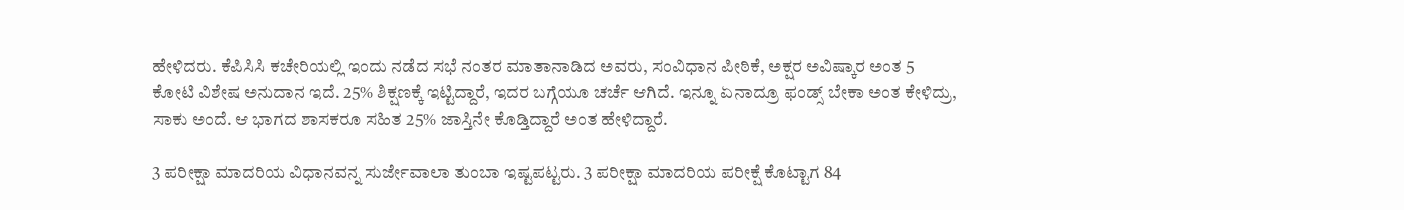ಹೇಳಿದರು. ಕೆಪಿಸಿಸಿ ಕಚೇರಿಯಲ್ಲಿ ಇಂದು ನಡೆದ ಸಭೆ ನಂತರ ಮಾತಾನಾಡಿದ ಅವರು, ಸಂವಿಧಾನ ಪೀಠಿಕೆ, ಅಕ್ಷರ ಅವಿಷ್ಕಾರ ಅಂತ 5 ಕೋಟಿ ವಿಶೇಷ ಅನುದಾನ ಇದೆ. 25% ಶಿಕ್ಷಣಕ್ಕೆ ಇಟ್ಟಿದ್ದಾರೆ, ಇದರ ಬಗ್ಗೆಯೂ ಚರ್ಚೆ ಆಗಿದೆ. ಇನ್ನೂ ಏನಾದ್ರೂ ಫಂಡ್ಸ್ ಬೇಕಾ ಅಂತ ಕೇಳಿದ್ರು, ಸಾಕು ಅಂದೆ. ಆ ಭಾಗದ ಶಾಸಕರೂ ಸಹಿತ 25% ಜಾಸ್ತಿನೇ ಕೊಡ್ತಿದ್ದಾರೆ ಅಂತ ಹೇಳಿದ್ದಾರೆ.

3 ಪರೀಕ್ಷಾ ಮಾದರಿಯ ವಿಧಾನವನ್ನ‌ ಸುರ್ಜೇವಾಲಾ ತುಂಬಾ ಇಷ್ಟಪಟ್ಟರು. 3 ಪರೀಕ್ಷಾ ಮಾದರಿಯ ಪರೀಕ್ಷೆ ಕೊಟ್ಟಾಗ 84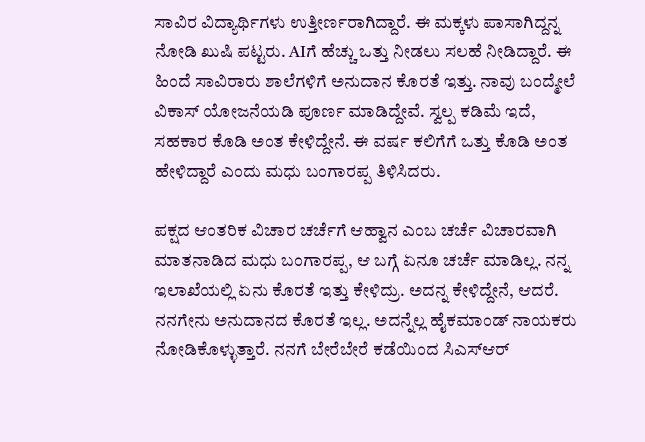ಸಾವಿರ ವಿದ್ಯಾರ್ಥಿಗಳು ಉತ್ತೀರ್ಣರಾಗಿದ್ದಾರೆ. ಈ ಮಕ್ಕಳು ಪಾಸಾಗಿದ್ದನ್ನ ನೋಡಿ‌ ಖುಷಿ ಪಟ್ಟರು. AIಗೆ ಹೆಚ್ಚು ಒತ್ತು ನೀಡಲು ಸಲಹೆ ನೀಡಿದ್ದಾರೆ. ಈ ಹಿಂದೆ ಸಾವಿರಾರು ಶಾಲೆಗಳಿಗೆ ಅನುದಾನ ಕೊರತೆ ಇತ್ತು. ನಾವು ಬಂದ್ಮೇಲೆ ವಿಕಾಸ್ ಯೋಜನೆಯಡಿ ಪೂರ್ಣ ಮಾಡಿದ್ದೇವೆ. ಸ್ವಲ್ಪ ಕಡಿಮೆ ಇದೆ, ಸಹಕಾರ ಕೊಡಿ ಅಂತ ಕೇಳಿದ್ದೇನೆ. ಈ ವರ್ಷ ಕಲಿಗೆಗೆ ಒತ್ತು ಕೊಡಿ ಅಂತ ಹೇಳಿದ್ದಾರೆ ಎಂದು ಮಧು ಬಂಗಾರಪ್ಪ ತಿಳಿಸಿದರು.

ಪಕ್ಷದ ಆಂತರಿಕ ವಿಚಾರ ಚರ್ಚೆಗೆ ಆಹ್ವಾನ ಎಂಬ ಚರ್ಚೆ ವಿಚಾರವಾಗಿ ಮಾತನಾಡಿದ ಮಧು ಬಂಗಾರಪ್ಪ, ಆ ಬಗ್ಗೆ ಏನೂ ಚರ್ಚೆ ಮಾಡಿಲ್ಲ. ನನ್ನ ಇಲಾಖೆಯಲ್ಲಿ ಏನು ಕೊರತೆ ಇತ್ತು ಕೇಳಿದ್ರು. ಅದನ್ನ ಕೇಳಿದ್ದೇನೆ, ಆದರೆ. ನನಗೇನು ಅನುದಾನದ ಕೊರತೆ ಇಲ್ಲ. ಅದನ್ನೆಲ್ಲ ಹೈಕಮಾಂಡ್ ನಾಯಕರು ನೋಡಿಕೊಳ್ಳುತ್ತಾರೆ. ನನಗೆ ಬೇರೆಬೇರೆ ಕಡೆಯಿಂದ ಸಿಎಸ್‌ಆರ್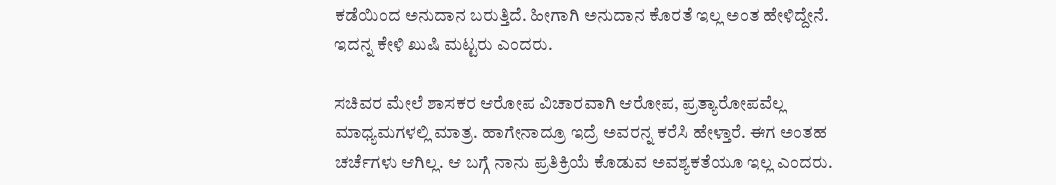ಕಡೆಯಿಂದ ಅನುದಾನ ಬರುತ್ತಿದೆ. ಹೀಗಾಗಿ ಅನುದಾನ ಕೊರತೆ ಇಲ್ಲ ಅಂತ ಹೇಳಿದ್ದೇನೆ. ಇದನ್ನ ಕೇಳಿ ಖುಷಿ ಮಟ್ಟರು ಎಂದರು.

ಸಚಿವರ ಮೇಲೆ‌ ಶಾಸಕರ ಆರೋಪ ವಿಚಾರವಾಗಿ ಆರೋಪ, ಪ್ರತ್ಯಾರೋಪವೆಲ್ಲ ಮಾಧ್ಯಮಗಳಲ್ಲಿ ಮಾತ್ರ. ಹಾಗೇನಾದ್ರೂ ಇದ್ರೆ ಅವರನ್ನ ಕರೆಸಿ ಹೇಳ್ತಾರೆ. ಈಗ ಅಂತಹ ಚರ್ಚೆಗಳು ಆಗಿಲ್ಲ. ಆ ಬಗ್ಗೆ ನಾನು ಪ್ರತಿಕ್ರಿಯೆ ಕೊಡುವ ಅವಶ್ಯಕತೆಯೂ ಇಲ್ಲ ಎಂದರು.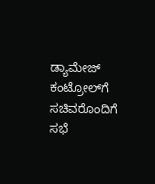ಡ್ಯಾಮೇಜ್ ಕಂಟ್ರೋಲ್‌ಗೆ ಸಚಿವರೊಂದಿಗೆ ಸಭೆ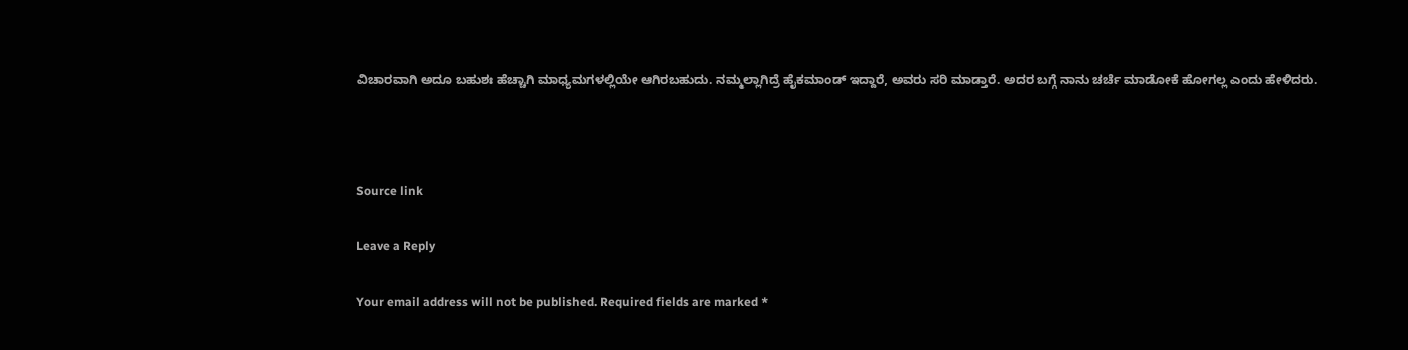ವಿಚಾರವಾಗಿ ಅದೂ ಬಹುಶಃ ಹೆಚ್ಚಾಗಿ ಮಾಧ್ಯಮಗಳಲ್ಲಿಯೇ ಆಗಿರಬಹುದು. ನಮ್ಮಲ್ಲಾಗಿದ್ರೆ ಹೈಕಮಾಂಡ್ ಇದ್ದಾರೆ, ಅವರು ಸರಿ ಮಾಡ್ತಾರೆ. ಅದರ ಬಗ್ಗೆ ನಾನು ಚರ್ಚೆ ಮಾಡೋಕೆ ಹೋಗಲ್ಲ ಎಂದು ಹೇಳಿದರು.



Source link

Leave a Reply

Your email address will not be published. Required fields are marked *